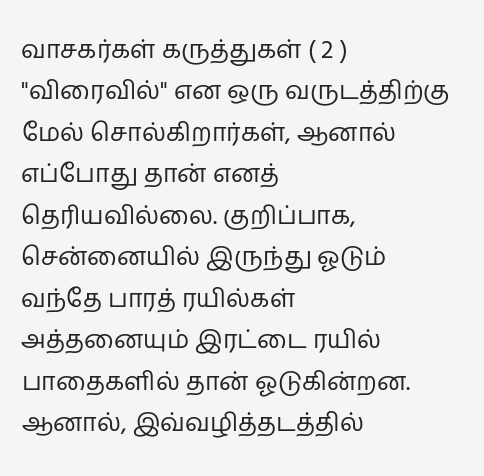வாசகர்கள் கருத்துகள் ( 2 )
"விரைவில்" என ஒரு வருடத்திற்கு மேல் சொல்கிறார்கள், ஆனால் எப்போது தான் எனத் தெரியவில்லை. குறிப்பாக, சென்னையில் இருந்து ஓடும் வந்தே பாரத் ரயில்கள் அத்தனையும் இரட்டை ரயில் பாதைகளில் தான் ஓடுகின்றன. ஆனால், இவ்வழித்தடத்தில்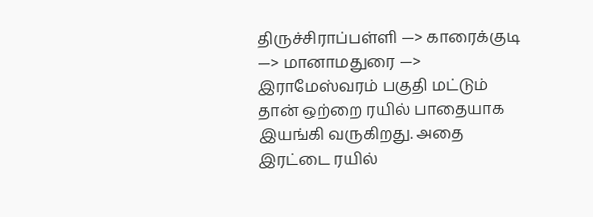திருச்சிராப்பள்ளி —> காரைக்குடி —> மானாமதுரை —> இராமேஸ்வரம் பகுதி மட்டும் தான் ஒற்றை ரயில் பாதையாக இயங்கி வருகிறது. அதை இரட்டை ரயில்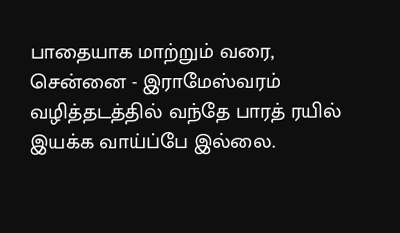பாதையாக மாற்றும் வரை, சென்னை - இராமேஸ்வரம் வழித்தடத்தில் வந்தே பாரத் ரயில் இயக்க வாய்ப்பே இல்லை.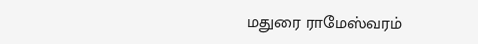மதுரை ராமேஸ்வரம்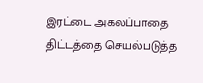இரட்டை அகலப்பாதை திட்டத்தை செயல்படுத்த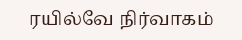ரயில்வே நிர்வாகம்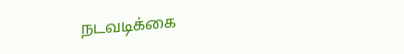நடவடிக்கை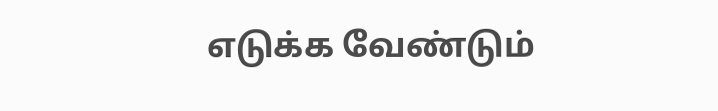எடுக்க வேண்டும்